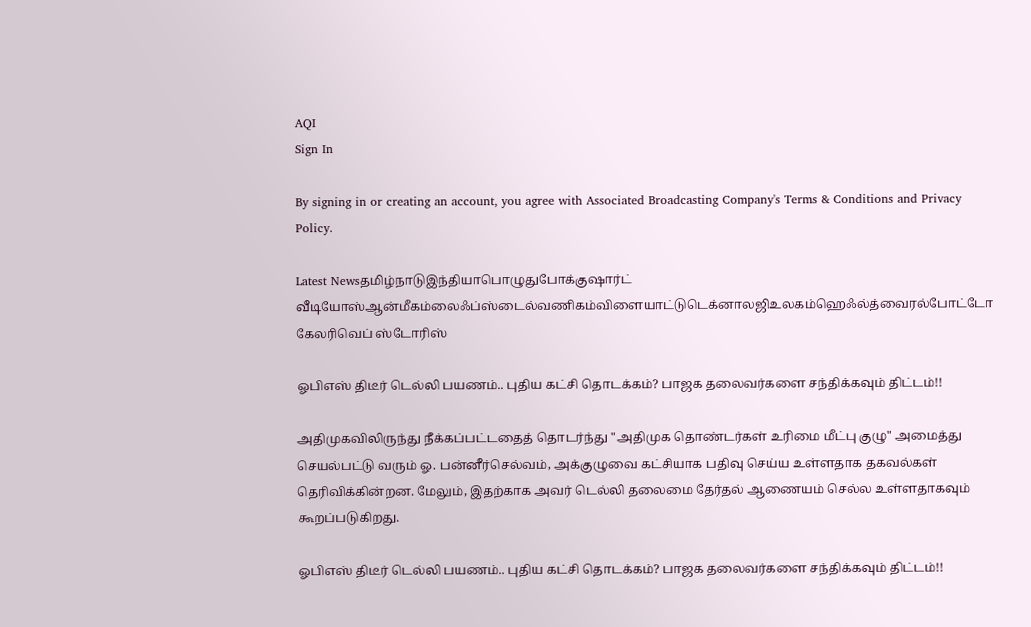AQI
Sign In

By signing in or creating an account, you agree with Associated Broadcasting Company's Terms & Conditions and Privacy Policy.

Latest Newsதமிழ்நாடுஇந்தியாபொழுதுபோக்குஷார்ட் வீடியோஸ்ஆன்மீகம்லைஃப்ஸ்டைல்வணிகம்விளையாட்டுடெக்னாலஜிஉலகம்ஹெஃல்த்வைரல்போட்டோ கேலரிவெப் ஸ்டோரிஸ்

ஓபிஎஸ் திடீர் டெல்லி பயணம்.. புதிய கட்சி தொடக்கம்? பாஜக தலைவர்களை சந்திக்கவும் திட்டம்!!

அதிமுகவிலிருந்து நீக்கப்பட்டதைத் தொடர்ந்து "அதிமுக தொண்டர்கள் உரிமை மீட்பு குழு" அமைத்து செயல்பட்டு வரும் ஓ. பன்னீர்செல்வம், அக்குழுவை கட்சியாக பதிவு செய்ய உள்ளதாக தகவல்கள் தெரிவிக்கின்றன. மேலும், இதற்காக அவர் டெல்லி தலைமை தேர்தல் ஆணையம் செல்ல உள்ளதாகவும் கூறப்படுகிறது.

ஓபிஎஸ் திடீர் டெல்லி பயணம்.. புதிய கட்சி தொடக்கம்? பாஜக தலைவர்களை சந்திக்கவும் திட்டம்!!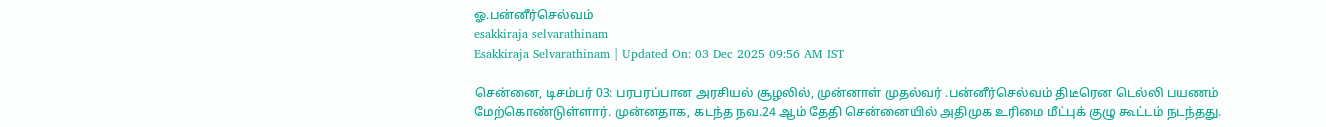ஓ.பன்னீர்செல்வம்
esakkiraja selvarathinam
Esakkiraja Selvarathinam | Updated On: 03 Dec 2025 09:56 AM IST

சென்னை, டிசம்பர் 03: பரபரப்பான அரசியல் சூழலில், முன்னாள் முதல்வர் .பன்னீர்செல்வம் திடீரென டெல்லி பயணம் மேற்கொண்டுள்ளார். முன்னதாக, கடந்த நவ.24 ஆம் தேதி சென்னையில் அதிமுக உரிமை மீட்புக் குழு கூட்டம் நடந்தது.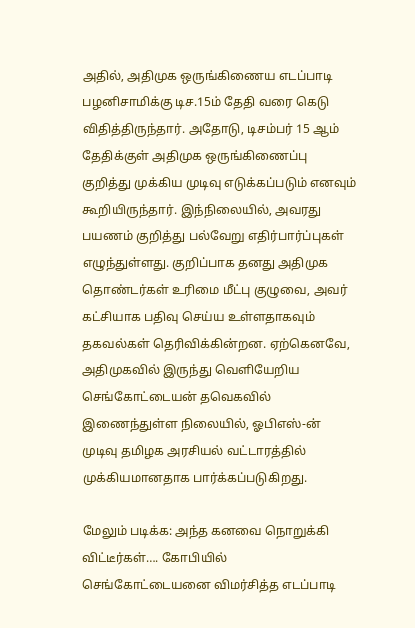அதில், அதிமுக ஒருங்கிணைய எடப்பாடி பழனிசாமிக்கு டிச.15ம் தேதி வரை கெடு விதித்திருந்தார். அதோடு, டிசம்பர் 15 ஆம் தேதிக்குள் அதிமுக ஒருங்கிணைப்பு குறித்து முக்கிய முடிவு எடுக்கப்படும் எனவும் கூறியிருந்தார். இந்நிலையில், அவரது பயணம் குறித்து பல்வேறு எதிர்பார்ப்புகள் எழுந்துள்ளது. குறிப்பாக தனது அதிமுக தொண்டர்கள் உரிமை மீட்பு குழுவை, அவர் கட்சியாக பதிவு செய்ய உள்ளதாகவும் தகவல்கள் தெரிவிக்கின்றன. ஏற்கெனவே, அதிமுகவில் இருந்து வெளியேறிய செங்கோட்டையன் தவெகவில் இணைந்துள்ள நிலையில், ஓபிஎஸ்-ன் முடிவு தமிழக அரசியல் வட்டாரத்தில் முக்கியமானதாக பார்க்கப்படுகிறது.

மேலும் படிக்க: அந்த கனவை நொறுக்கி விட்டீர்கள்…. கோபியில் செங்கோட்டையனை விமர்சித்த எடப்பாடி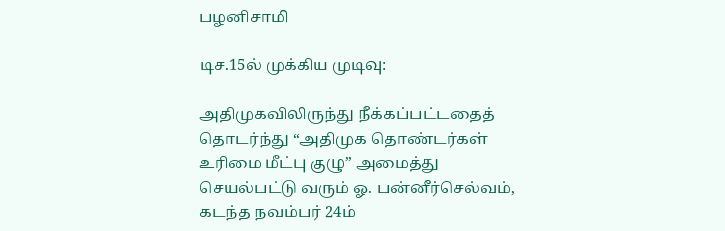பழனிசாமி

டிச.15ல் முக்கிய முடிவு:

அதிமுகவிலிருந்து நீக்கப்பட்டதைத் தொடர்ந்து “அதிமுக தொண்டர்கள் உரிமை மீட்பு குழு” அமைத்து செயல்பட்டு வரும் ஓ. பன்னீர்செல்வம், கடந்த நவம்பர் 24ம்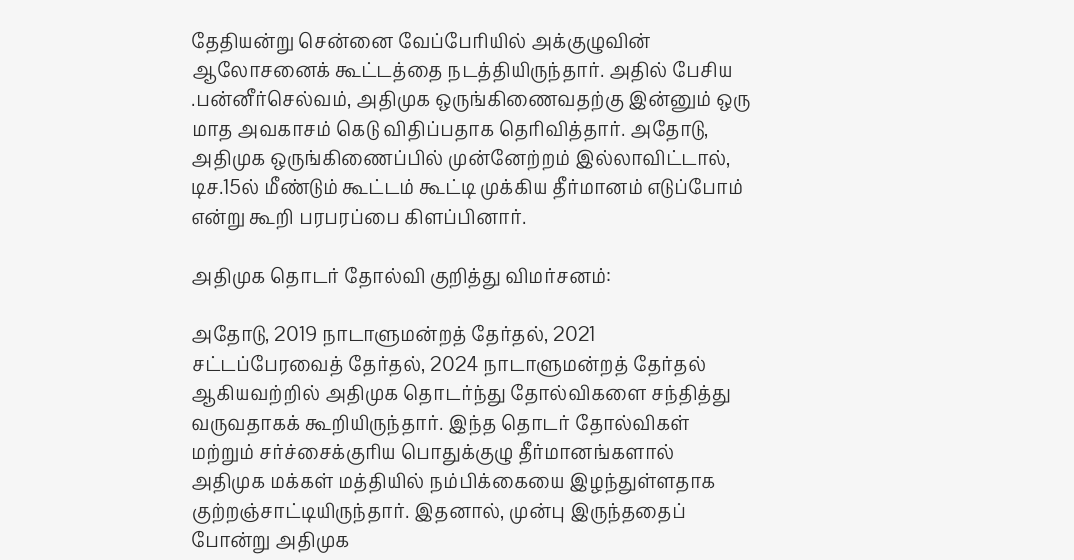தேதியன்று சென்னை வேப்பேரியில் அக்குழுவின் ஆலோசனைக் கூட்டத்தை நடத்தியிருந்தார். அதில் பேசிய .பன்னீர்செல்வம், அதிமுக ஒருங்கிணைவதற்கு இன்னும் ஒரு மாத அவகாசம் கெடு விதிப்பதாக தெரிவித்தார். அதோடு, அதிமுக ஒருங்கிணைப்பில் முன்னேற்றம் இல்லாவிட்டால், டிச.15ல் மீண்டும் கூட்டம் கூட்டி முக்கிய தீர்மானம் எடுப்போம் என்று கூறி பரபரப்பை கிளப்பினார்.

அதிமுக தொடர் தோல்வி குறித்து விமர்சனம்:

அதோடு, 2019 நாடாளுமன்றத் தேர்தல், 2021 சட்டப்பேரவைத் தேர்தல், 2024 நாடாளுமன்றத் தேர்தல் ஆகியவற்றில் அதிமுக தொடர்ந்து தோல்விகளை சந்தித்து வருவதாகக் கூறியிருந்தார். இந்த தொடர் தோல்விகள் மற்றும் சர்ச்சைக்குரிய பொதுக்குழு தீர்மானங்களால் அதிமுக மக்கள் மத்தியில் நம்பிக்கையை இழந்துள்ளதாக குற்றஞ்சாட்டியிருந்தார். இதனால், முன்பு இருந்ததைப் போன்று அதிமுக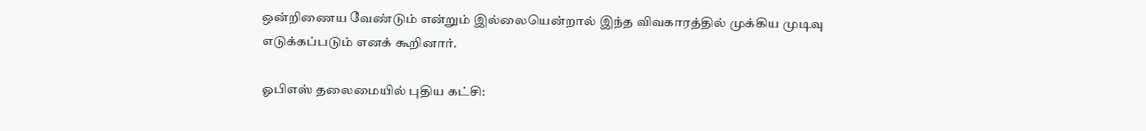ஒன்றிணைய வேண்டும் என்றும் இல்லையென்றால் இந்த விவகாரத்தில் முக்கிய முடிவு எடுக்கப்படும் எனக் கூறினார்.

ஓபிஎஸ் தலைமையில் புதிய கட்சி: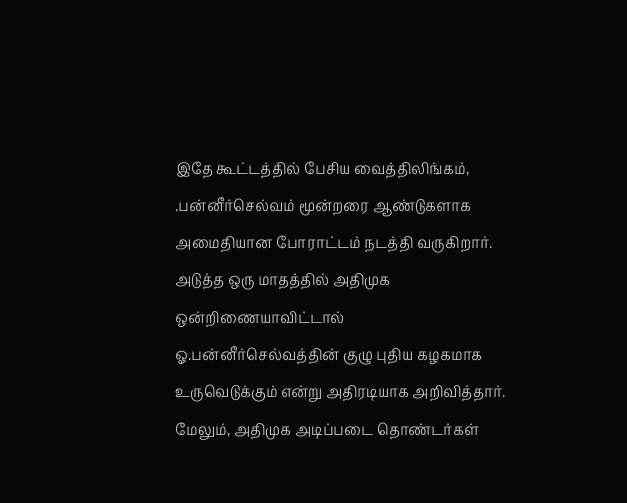இதே கூட்டத்தில் பேசிய வைத்திலிங்கம், .பன்னீர்செல்வம் மூன்றரை ஆண்டுகளாக அமைதியான போராட்டம் நடத்தி வருகிறார். அடுத்த ஒரு மாதத்தில் அதிமுக ஒன்றிணையாவிட்டால் ஓ.பன்னீர்செல்வத்தின் குழு புதிய கழகமாக உருவெடுக்கும் என்று அதிரடியாக அறிவித்தார். மேலும், அதிமுக அடிப்படை தொண்டர்கள்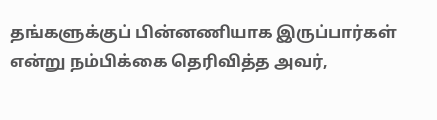தங்களுக்குப் பின்னணியாக இருப்பார்கள் என்று நம்பிக்கை தெரிவித்த அவர்,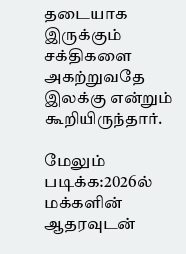தடையாக இருக்கும் சக்திகளை அகற்றுவதே இலக்கு என்றும் கூறியிருந்தார்.

மேலும் படிக்க:2026ல் மக்களின் ஆதரவுடன்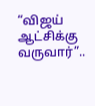“விஜய் ஆட்சிக்கு வருவார்”..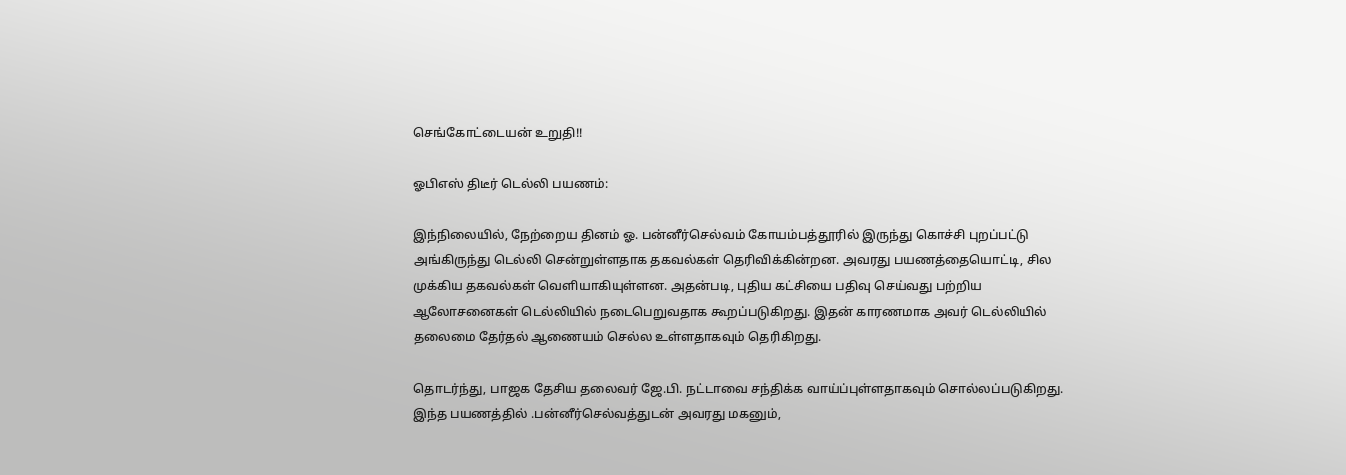செங்கோட்டையன் உறுதி!!

ஓபிஎஸ் திடீர் டெல்லி பயணம்:

இந்நிலையில், நேற்றைய தினம் ஓ. பன்னீர்செல்வம் கோயம்பத்தூரில் இருந்து கொச்சி புறப்பட்டு அங்கிருந்து டெல்லி சென்றுள்ளதாக தகவல்கள் தெரிவிக்கின்றன. அவரது பயணத்தையொட்டி, சில முக்கிய தகவல்கள் வெளியாகியுள்ளன. அதன்படி, புதிய கட்சியை பதிவு செய்வது பற்றிய ஆலோசனைகள் டெல்லியில் நடைபெறுவதாக கூறப்படுகிறது. இதன் காரணமாக அவர் டெல்லியில் தலைமை தேர்தல் ஆணையம் செல்ல உள்ளதாகவும் தெரிகிறது.

தொடர்ந்து, பாஜக தேசிய தலைவர் ஜே.பி. நட்டாவை சந்திக்க வாய்ப்புள்ளதாகவும் சொல்லப்படுகிறது. இந்த பயணத்தில் .பன்னீர்செல்வத்துடன் அவரது மகனும்,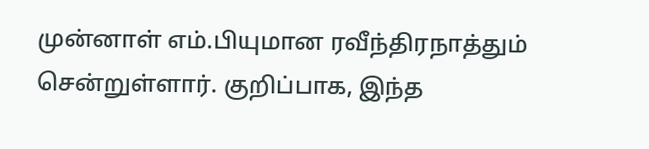முன்னாள் எம்.பியுமான ரவீந்திரநாத்தும் சென்றுள்ளார். குறிப்பாக, இந்த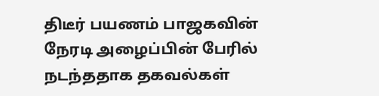திடீர் பயணம் பாஜகவின் நேரடி அழைப்பின் பேரில் நடந்ததாக தகவல்கள்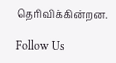தெரிவிக்கின்றன.

Follow Us